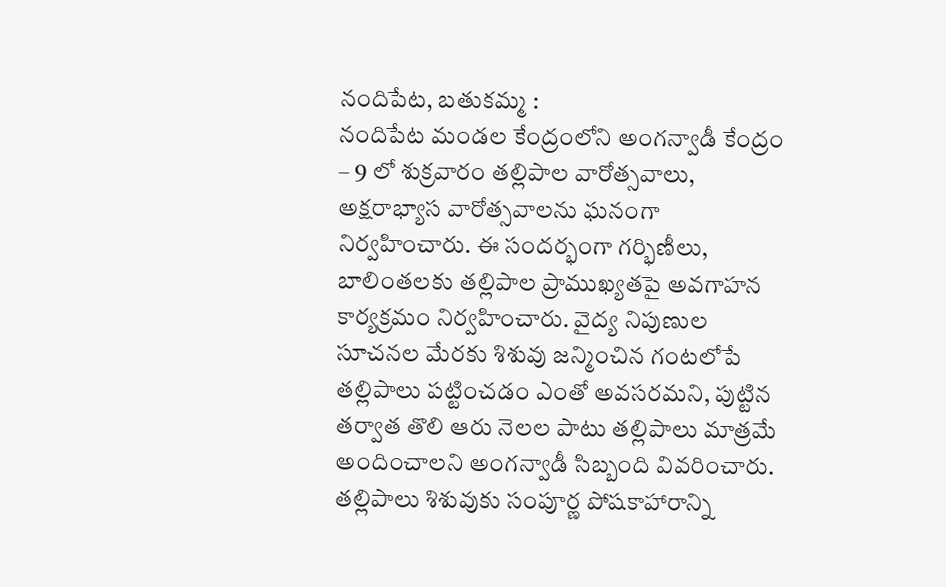నందిపేట, బతుకమ్మ :
నందిపేట మండల కేంద్రంలోని అంగన్వాడీ కేంద్రం – 9 లో శుక్రవారం తల్లిపాల వారోత్సవాలు, అక్షరాభ్యాస వారోత్సవాలను ఘనంగా నిర్వహించారు. ఈ సందర్భంగా గర్భిణీలు, బాలింతలకు తల్లిపాల ప్రాముఖ్యతపై అవగాహన కార్యక్రమం నిర్వహించారు. వైద్య నిపుణుల సూచనల మేరకు శిశువు జన్మించిన గంటలోపే తల్లిపాలు పట్టించడం ఎంతో అవసరమని, పుట్టిన తర్వాత తొలి ఆరు నెలల పాటు తల్లిపాలు మాత్రమే అందించాలని అంగన్వాడీ సిబ్బంది వివరించారు. తల్లిపాలు శిశువుకు సంపూర్ణ పోషకాహారాన్ని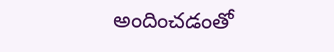అందించడంతో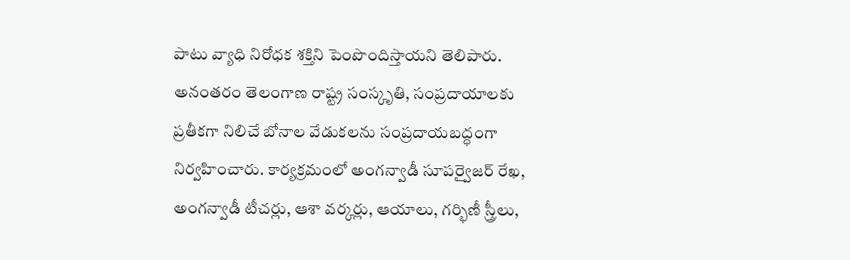పాటు వ్యాధి నిరోధక శక్తిని పెంపొందిస్తాయని తెలిపారు. అనంతరం తెలంగాణ రాష్ట్ర సంస్కృతి, సంప్రదాయాలకు ప్రతీకగా నిలిచే బోనాల వేడుకలను సంప్రదాయబద్ధంగా నిర్వహించారు. కార్యక్రమంలో అంగన్వాడీ సూపర్వైజర్ రేఖ, అంగన్వాడీ టీచర్లు, ఆశా వర్కర్లు, ఆయాలు, గర్భిణీ స్త్రీలు,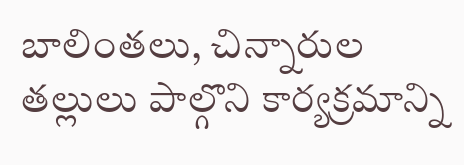బాలింతలు, చిన్నారుల తల్లులు పాల్గొని కార్యక్రమాన్ని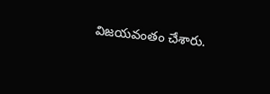విజయవంతం చేశారు.